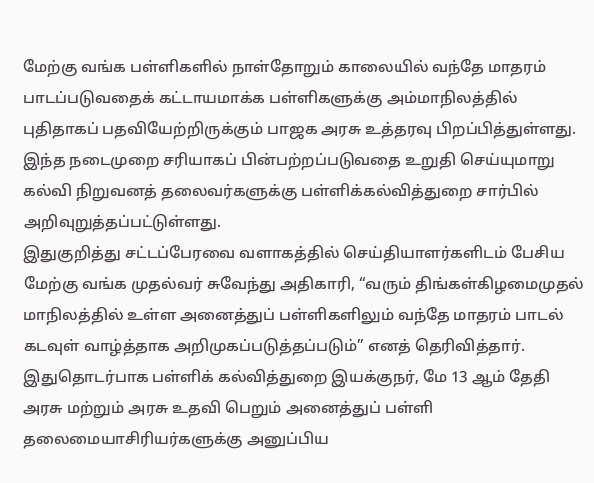மேற்கு வங்க பள்ளிகளில் நாள்தோறும் காலையில் வந்தே மாதரம் பாடப்படுவதைக் கட்டாயமாக்க பள்ளிகளுக்கு அம்மாநிலத்தில் புதிதாகப் பதவியேற்றிருக்கும் பாஜக அரசு உத்தரவு பிறப்பித்துள்ளது.
இந்த நடைமுறை சரியாகப் பின்பற்றப்படுவதை உறுதி செய்யுமாறு கல்வி நிறுவனத் தலைவர்களுக்கு பள்ளிக்கல்வித்துறை சார்பில் அறிவுறுத்தப்பட்டுள்ளது.
இதுகுறித்து சட்டப்பேரவை வளாகத்தில் செய்தியாளர்களிடம் பேசிய மேற்கு வங்க முதல்வர் சுவேந்து அதிகாரி, “வரும் திங்கள்கிழமைமுதல் மாநிலத்தில் உள்ள அனைத்துப் பள்ளிகளிலும் வந்தே மாதரம் பாடல் கடவுள் வாழ்த்தாக அறிமுகப்படுத்தப்படும்” எனத் தெரிவித்தார்.
இதுதொடர்பாக பள்ளிக் கல்வித்துறை இயக்குநர், மே 13 ஆம் தேதி அரசு மற்றும் அரசு உதவி பெறும் அனைத்துப் பள்ளி தலைமையாசிரியர்களுக்கு அனுப்பிய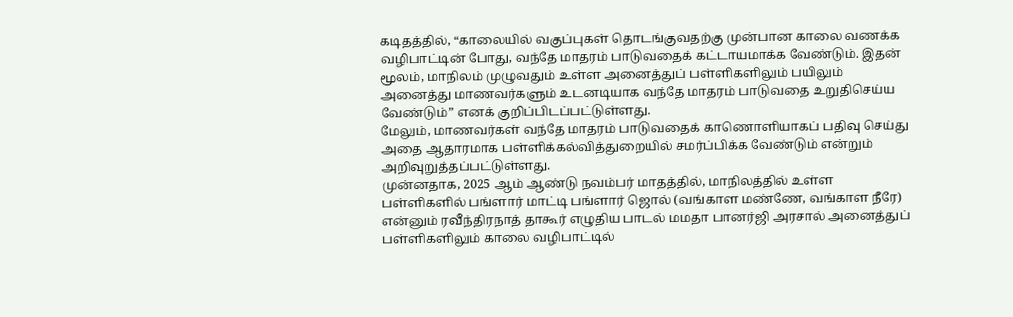கடிதத்தில், “காலையில் வகுப்புகள் தொடங்குவதற்கு முன்பான காலை வணக்க வழிபாட்டின் போது, வந்தே மாதரம் பாடுவதைக் கட்டாயமாக்க வேண்டும். இதன் மூலம், மாநிலம் முழுவதும் உள்ள அனைத்துப் பள்ளிகளிலும் பயிலும் அனைத்து மாணவர்களும் உடனடியாக வந்தே மாதரம் பாடுவதை உறுதிசெய்ய வேண்டும்” எனக் குறிப்பிடப்பட்டுள்ளது.
மேலும், மாணவர்கள் வந்தே மாதரம் பாடுவதைக் காணொளியாகப் பதிவு செய்து அதை ஆதாரமாக பள்ளிக்கல்வித்துறையில் சமர்ப்பிக்க வேண்டும் என்றும் அறிவுறுத்தப்பட்டுள்ளது.
முன்னதாக, 2025 ஆம் ஆண்டு நவம்பர் மாதத்தில், மாநிலத்தில் உள்ள பள்ளிகளில் பங்ளார் மாட்டி பங்ளார் ஜொல் (வங்காள மண்ணே, வங்காள நீரே) என்னும் ரவீந்திரநாத் தாகூர் எழுதிய பாடல் மமதா பானர்ஜி அரசால் அனைத்துப் பள்ளிகளிலும் காலை வழிபாட்டில்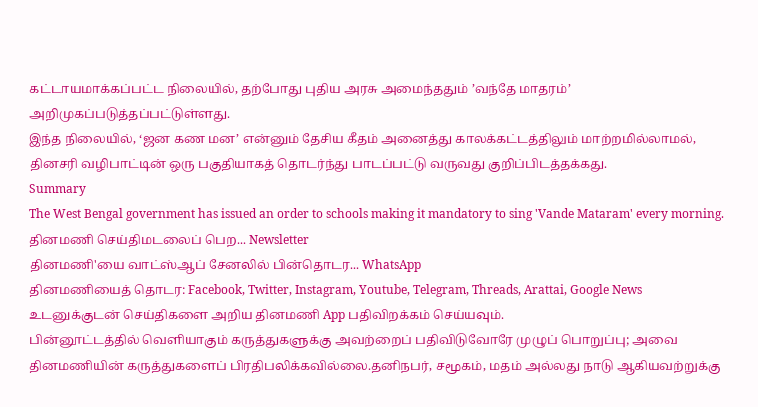கட்டாயமாக்கப்பட்ட நிலையில், தற்போது புதிய அரசு அமைந்ததும் ’வந்தே மாதரம்’ அறிமுகப்படுத்தப்பட்டுள்ளது.
இந்த நிலையில், ‘ஜன கண மன’ என்னும் தேசிய கீதம் அனைத்து காலக்கட்டத்திலும் மாற்றமில்லாமல், தினசரி வழிபாட்டின் ஒரு பகுதியாகத் தொடர்ந்து பாடப்பட்டு வருவது குறிப்பிடத்தக்கது.
Summary
The West Bengal government has issued an order to schools making it mandatory to sing 'Vande Mataram' every morning.
தினமணி செய்திமடலைப் பெற... Newsletter
தினமணி'யை வாட்ஸ்ஆப் சேனலில் பின்தொடர... WhatsApp
தினமணியைத் தொடர: Facebook, Twitter, Instagram, Youtube, Telegram, Threads, Arattai, Google News
உடனுக்குடன் செய்திகளை அறிய தினமணி App பதிவிறக்கம் செய்யவும்.
பின்னூட்டத்தில் வெளியாகும் கருத்துகளுக்கு அவற்றைப் பதிவிடுவோரே முழுப் பொறுப்பு; அவை தினமணியின் கருத்துகளைப் பிரதிபலிக்கவில்லை.தனிநபர், சமூகம், மதம் அல்லது நாடு ஆகியவற்றுக்கு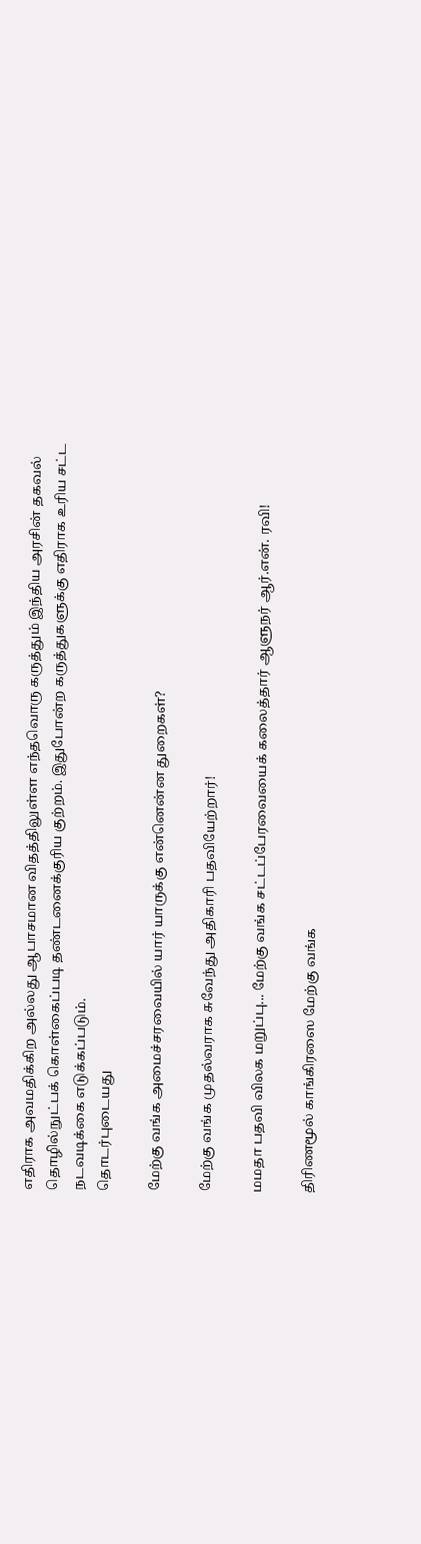எதிராக அவமதிக்கிற அல்லது ஆபாசமான விதத்திலுள்ள எந்தவொரு கருத்தும் இந்திய அரசின் தகவல் தொழில்நுட்பக் கொள்கைப்படி தண்டனைக்குரிய குற்றம். இதுபோன்ற கருத்துகளுக்கு எதிராக உரிய சட்ட நடவடிக்கை எடுக்கப்படும்.
தொடர்புடையது

மேற்கு வங்க அமைச்சரவையில் யார் யாருக்கு என்னென்ன துறைகள்?

மேற்கு வங்க முதல்வராக சுவேந்து அதிகாரி பதவியேற்றார்!

மமதா பதவி விலக மறுப்பு... மேற்கு வங்க சட்டப்பேரவையைக் கலைத்தார் ஆளுநர் ஆர்.என். ரவி!

திரிணமூல் காங்கிரஸை மேற்கு வங்க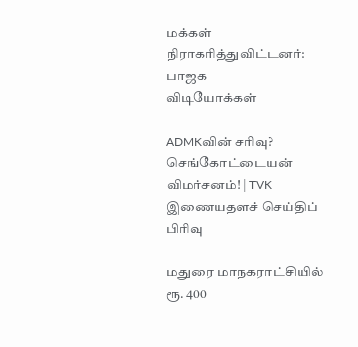மக்கள் நிராகரித்துவிட்டனர்: பாஜக
விடியோக்கள்

ADMKவின் சரிவு? செங்கோட்டையன் விமர்சனம்! | TVK
இணையதளச் செய்திப் பிரிவு

மதுரை மாநகராட்சியில் ரூ. 400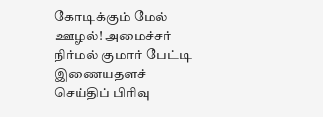கோடிக்கும் மேல் ஊழல்! அமைச்சர் நிர்மல் குமார் பேட்டி
இணையதளச் செய்திப் பிரிவு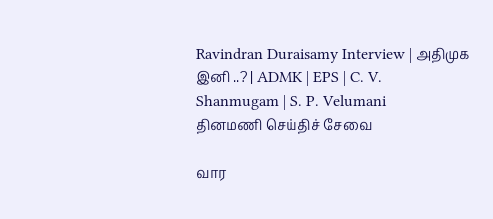Ravindran Duraisamy Interview | அதிமுக இனி ..? | ADMK | EPS | C. V. Shanmugam | S. P. Velumani
தினமணி செய்திச் சேவை

வார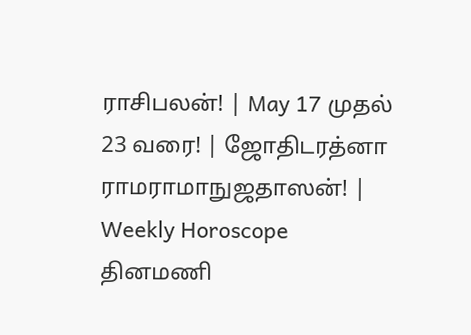ராசிபலன்! | May 17 முதல் 23 வரை! | ஜோதிடரத்னா ராமராமாநுஜதாஸன்! | Weekly Horoscope
தினமணி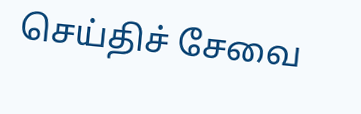செய்திச் சேவை